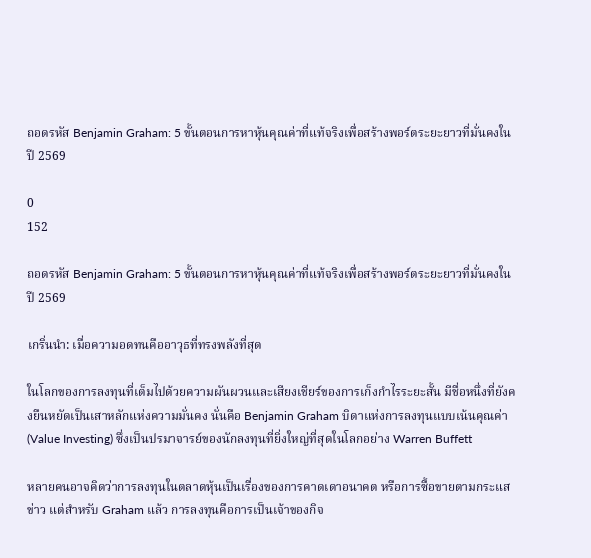ถอดรหัส Benjamin Graham: 5 ขั้นตอนการหาหุ้นคุณค่าที่แท้จริงเพื่อสร้างพอร์ตระยะยาวที่มั่นคงในปี 2569

0
152

ถอดรหัส Benjamin Graham: 5 ขั้นตอนการหาหุ้นคุณค่าที่แท้จริงเพื่อสร้างพอร์ตระยะยาวที่มั่นคงในปี 2569

เกริ่นนำ: เมื่อความอดทนคืออาวุธที่ทรงพลังที่สุด

ในโลกของการลงทุนที่เต็มไปด้วยความผันผวนและเสียงเชียร์ของการเก็งกำไรระยะสั้น มีชื่อหนึ่งที่ยังคงยืนหยัดเป็นเสาหลักแห่งความมั่นคง นั่นคือ Benjamin Graham บิดาแห่งการลงทุนแบบเน้นคุณค่า (Value Investing) ซึ่งเป็นปรมาจารย์ของนักลงทุนที่ยิ่งใหญ่ที่สุดในโลกอย่าง Warren Buffett

หลายคนอาจคิดว่าการลงทุนในตลาดหุ้นเป็นเรื่องของการคาดเดาอนาคต หรือการซื้อขายตามกระแสข่าว แต่สำหรับ Graham แล้ว การลงทุนคือการเป็นเจ้าของกิจ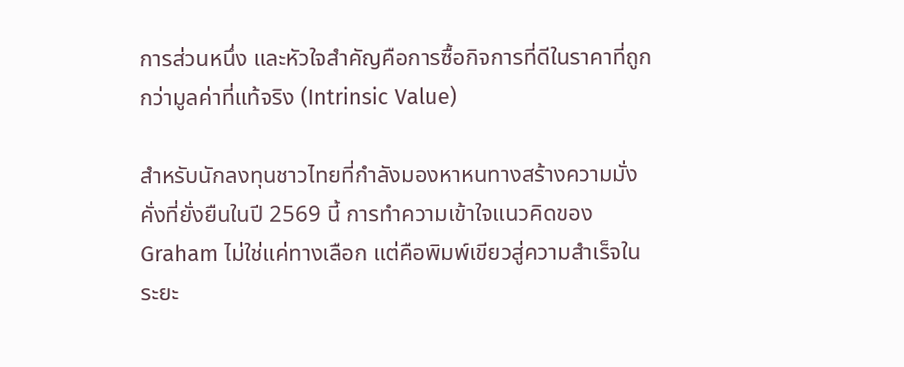การส่วนหนึ่ง และหัวใจสำคัญคือการซื้อกิจการที่ดีในราคาที่ถูกกว่ามูลค่าที่แท้จริง (Intrinsic Value)

สำหรับนักลงทุนชาวไทยที่กำลังมองหาหนทางสร้างความมั่งคั่งที่ยั่งยืนในปี 2569 นี้ การทำความเข้าใจแนวคิดของ Graham ไม่ใช่แค่ทางเลือก แต่คือพิมพ์เขียวสู่ความสำเร็จในระยะ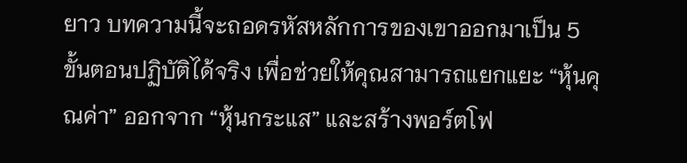ยาว บทความนี้จะถอดรหัสหลักการของเขาออกมาเป็น 5 ขั้นตอนปฏิบัติได้จริง เพื่อช่วยให้คุณสามารถแยกแยะ “หุ้นคุณค่า” ออกจาก “หุ้นกระแส” และสร้างพอร์ตโฟ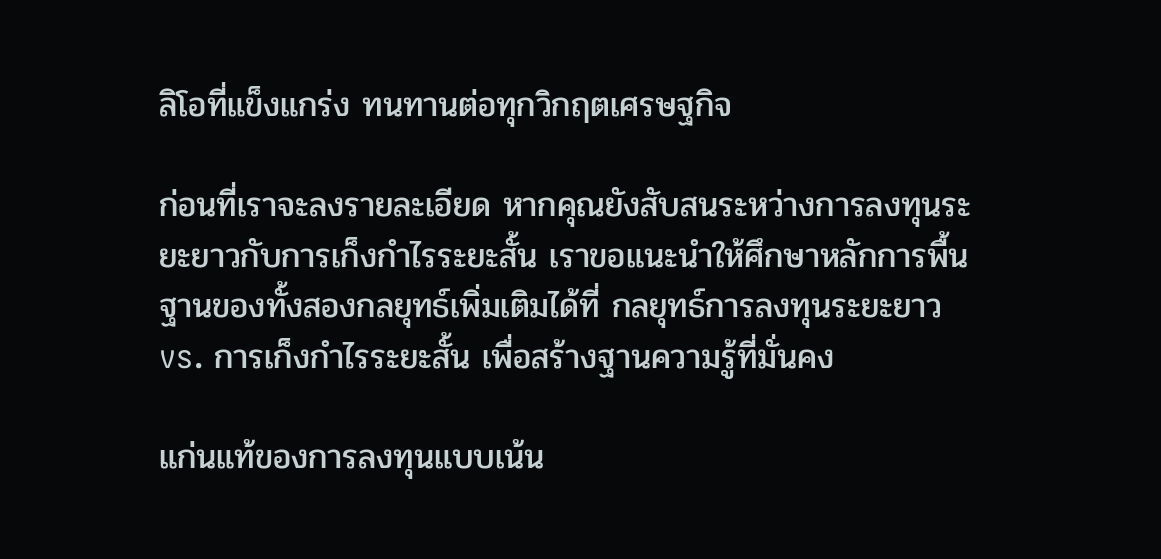ลิโอที่แข็งแกร่ง ทนทานต่อทุกวิกฤตเศรษฐกิจ

ก่อนที่เราจะลงรายละเอียด หากคุณยังสับสนระหว่างการลงทุนระยะยาวกับการเก็งกำไรระยะสั้น เราขอแนะนำให้ศึกษาหลักการพื้นฐานของทั้งสองกลยุทธ์เพิ่มเติมได้ที่ กลยุทธ์การลงทุนระยะยาว vs. การเก็งกำไรระยะสั้น เพื่อสร้างฐานความรู้ที่มั่นคง

แก่นแท้ของการลงทุนแบบเน้น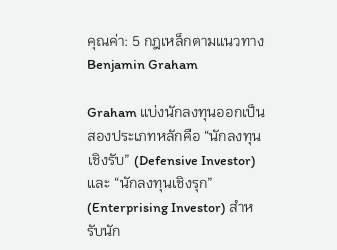คุณค่า: 5 กฎเหล็กตามแนวทาง Benjamin Graham

Graham แบ่งนักลงทุนออกเป็นสองประเภทหลักคือ “นักลงทุนเชิงรับ” (Defensive Investor) และ “นักลงทุนเชิงรุก” (Enterprising Investor) สำหรับนัก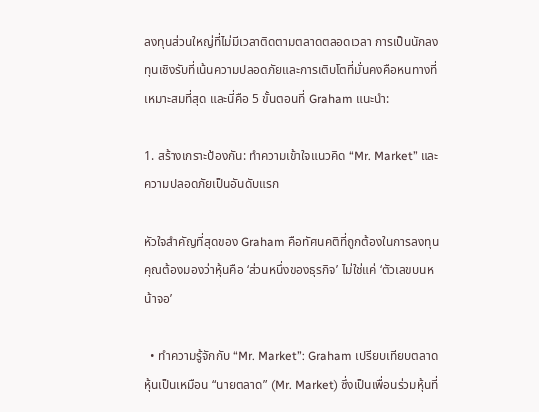ลงทุนส่วนใหญ่ที่ไม่มีเวลาติดตามตลาดตลอดเวลา การเป็นนักลงทุนเชิงรับที่เน้นความปลอดภัยและการเติบโตที่มั่นคงคือหนทางที่เหมาะสมที่สุด และนี่คือ 5 ขั้นตอนที่ Graham แนะนำ:

1. สร้างเกราะป้องกัน: ทำความเข้าใจแนวคิด “Mr. Market” และความปลอดภัยเป็นอันดับแรก

หัวใจสำคัญที่สุดของ Graham คือทัศนคติที่ถูกต้องในการลงทุน คุณต้องมองว่าหุ้นคือ ‘ส่วนหนึ่งของธุรกิจ’ ไม่ใช่แค่ ‘ตัวเลขบนหน้าจอ’

  • ทำความรู้จักกับ “Mr. Market”: Graham เปรียบเทียบตลาดหุ้นเป็นเหมือน “นายตลาด” (Mr. Market) ซึ่งเป็นเพื่อนร่วมหุ้นที่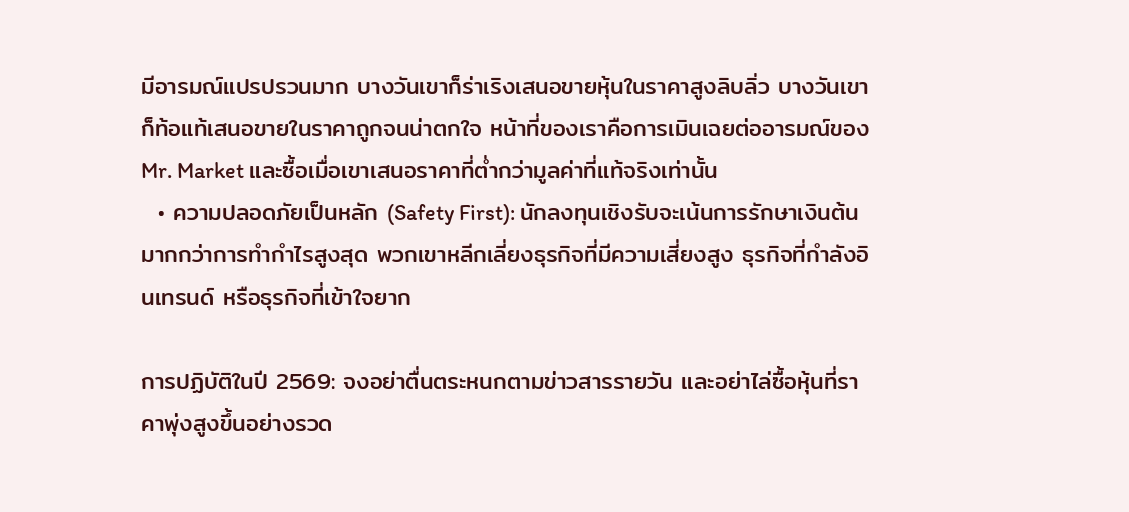มีอารมณ์แปรปรวนมาก บางวันเขาก็ร่าเริงเสนอขายหุ้นในราคาสูงลิบลิ่ว บางวันเขาก็ท้อแท้เสนอขายในราคาถูกจนน่าตกใจ หน้าที่ของเราคือการเมินเฉยต่ออารมณ์ของ Mr. Market และซื้อเมื่อเขาเสนอราคาที่ต่ำกว่ามูลค่าที่แท้จริงเท่านั้น
  • ความปลอดภัยเป็นหลัก (Safety First): นักลงทุนเชิงรับจะเน้นการรักษาเงินต้นมากกว่าการทำกำไรสูงสุด พวกเขาหลีกเลี่ยงธุรกิจที่มีความเสี่ยงสูง ธุรกิจที่กำลังอินเทรนด์ หรือธุรกิจที่เข้าใจยาก

การปฏิบัติในปี 2569: จงอย่าตื่นตระหนกตามข่าวสารรายวัน และอย่าไล่ซื้อหุ้นที่ราคาพุ่งสูงขึ้นอย่างรวด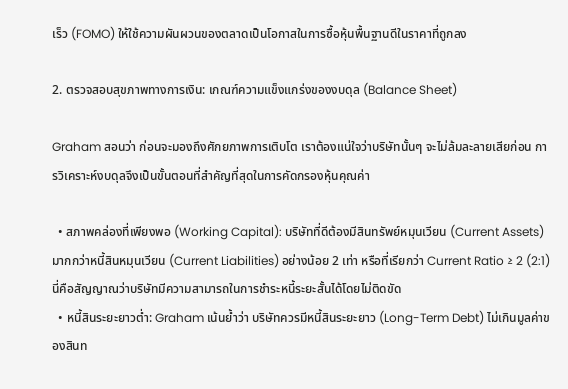เร็ว (FOMO) ให้ใช้ความผันผวนของตลาดเป็นโอกาสในการซื้อหุ้นพื้นฐานดีในราคาที่ถูกลง

2. ตรวจสอบสุขภาพทางการเงิน: เกณฑ์ความแข็งแกร่งของงบดุล (Balance Sheet)

Graham สอนว่า ก่อนจะมองถึงศักยภาพการเติบโต เราต้องแน่ใจว่าบริษัทนั้นๆ จะไม่ล้มละลายเสียก่อน การวิเคราะห์งบดุลจึงเป็นขั้นตอนที่สำคัญที่สุดในการคัดกรองหุ้นคุณค่า

  • สภาพคล่องที่เพียงพอ (Working Capital): บริษัทที่ดีต้องมีสินทรัพย์หมุนเวียน (Current Assets) มากกว่าหนี้สินหมุนเวียน (Current Liabilities) อย่างน้อย 2 เท่า หรือที่เรียกว่า Current Ratio ≥ 2 (2:1) นี่คือสัญญาณว่าบริษัทมีความสามารถในการชำระหนี้ระยะสั้นได้โดยไม่ติดขัด
  • หนี้สินระยะยาวต่ำ: Graham เน้นย้ำว่า บริษัทควรมีหนี้สินระยะยาว (Long-Term Debt) ไม่เกินมูลค่าของสินท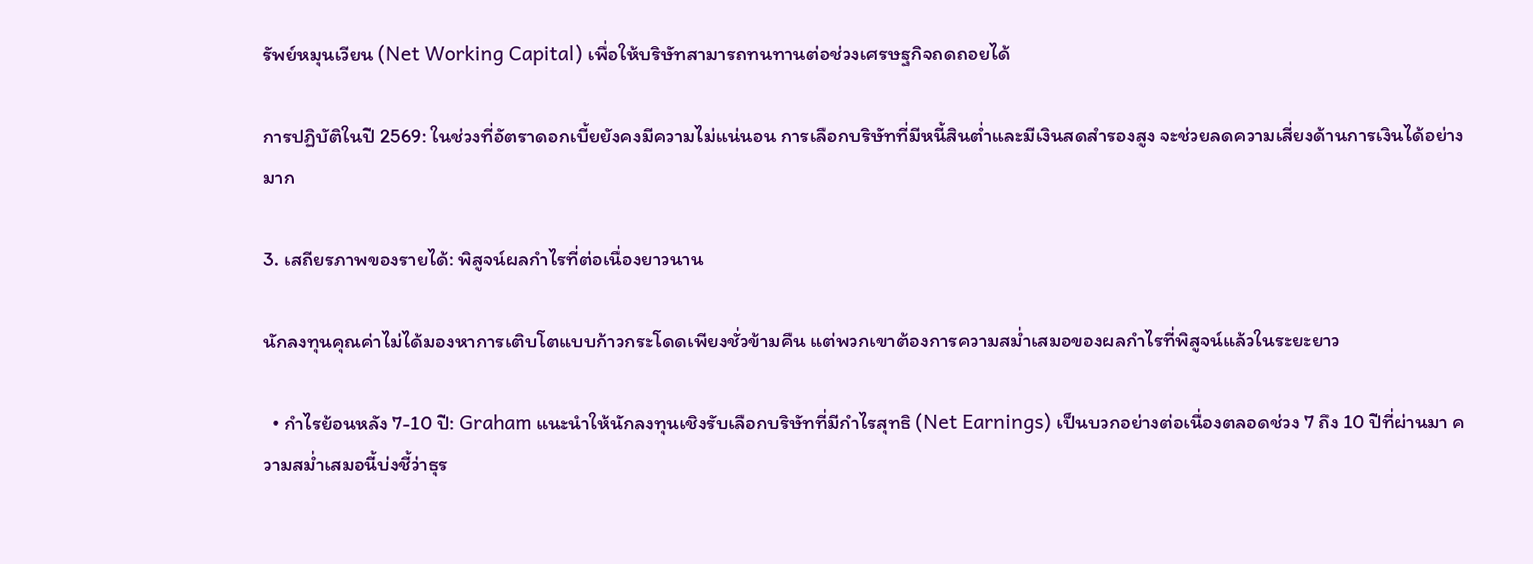รัพย์หมุนเวียน (Net Working Capital) เพื่อให้บริษัทสามารถทนทานต่อช่วงเศรษฐกิจถดถอยได้

การปฏิบัติในปี 2569: ในช่วงที่อัตราดอกเบี้ยยังคงมีความไม่แน่นอน การเลือกบริษัทที่มีหนี้สินต่ำและมีเงินสดสำรองสูง จะช่วยลดความเสี่ยงด้านการเงินได้อย่างมาก

3. เสถียรภาพของรายได้: พิสูจน์ผลกำไรที่ต่อเนื่องยาวนาน

นักลงทุนคุณค่าไม่ได้มองหาการเติบโตแบบก้าวกระโดดเพียงชั่วข้ามคืน แต่พวกเขาต้องการความสม่ำเสมอของผลกำไรที่พิสูจน์แล้วในระยะยาว

  • กำไรย้อนหลัง 7-10 ปี: Graham แนะนำให้นักลงทุนเชิงรับเลือกบริษัทที่มีกำไรสุทธิ (Net Earnings) เป็นบวกอย่างต่อเนื่องตลอดช่วง 7 ถึง 10 ปีที่ผ่านมา ความสม่ำเสมอนี้บ่งชี้ว่าธุร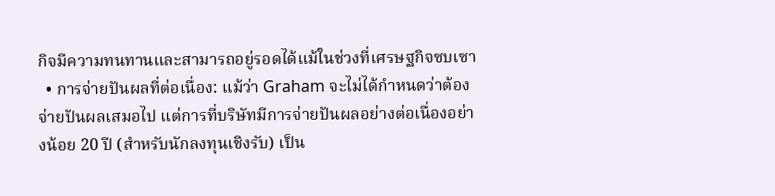กิจมีความทนทานและสามารถอยู่รอดได้แม้ในช่วงที่เศรษฐกิจซบเซา
  • การจ่ายปันผลที่ต่อเนื่อง: แม้ว่า Graham จะไม่ได้กำหนดว่าต้องจ่ายปันผลเสมอไป แต่การที่บริษัทมีการจ่ายปันผลอย่างต่อเนื่องอย่างน้อย 20 ปี (สำหรับนักลงทุนเชิงรับ) เป็น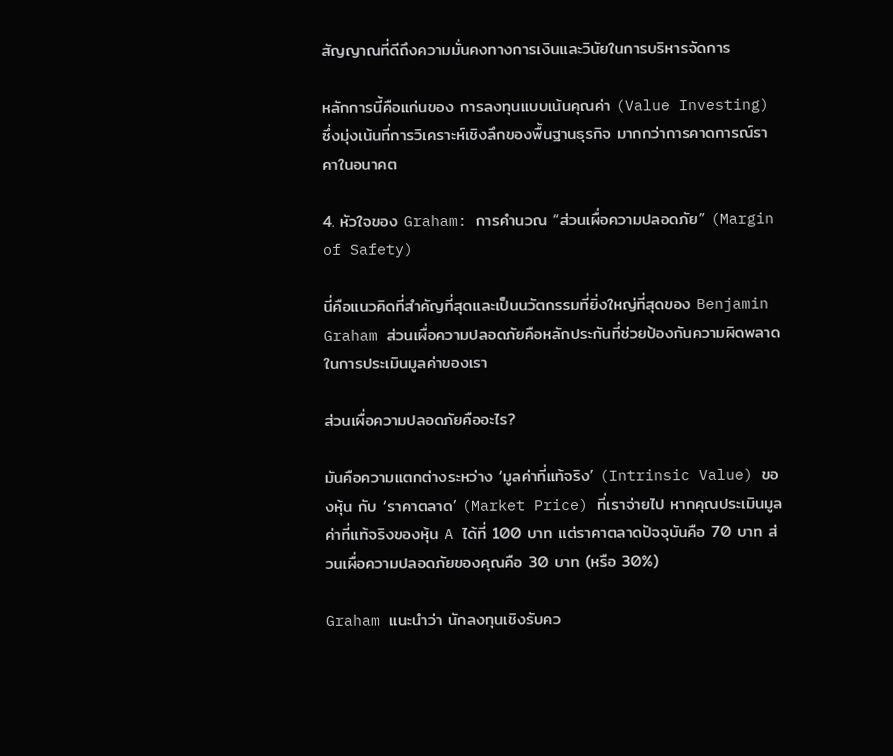สัญญาณที่ดีถึงความมั่นคงทางการเงินและวินัยในการบริหารจัดการ

หลักการนี้คือแก่นของ การลงทุนแบบเน้นคุณค่า (Value Investing) ซึ่งมุ่งเน้นที่การวิเคราะห์เชิงลึกของพื้นฐานธุรกิจ มากกว่าการคาดการณ์ราคาในอนาคต

4. หัวใจของ Graham: การคำนวณ “ส่วนเผื่อความปลอดภัย” (Margin of Safety)

นี่คือแนวคิดที่สำคัญที่สุดและเป็นนวัตกรรมที่ยิ่งใหญ่ที่สุดของ Benjamin Graham ส่วนเผื่อความปลอดภัยคือหลักประกันที่ช่วยป้องกันความผิดพลาดในการประเมินมูลค่าของเรา

ส่วนเผื่อความปลอดภัยคืออะไร?

มันคือความแตกต่างระหว่าง ‘มูลค่าที่แท้จริง’ (Intrinsic Value) ของหุ้น กับ ‘ราคาตลาด’ (Market Price) ที่เราจ่ายไป หากคุณประเมินมูลค่าที่แท้จริงของหุ้น A ได้ที่ 100 บาท แต่ราคาตลาดปัจจุบันคือ 70 บาท ส่วนเผื่อความปลอดภัยของคุณคือ 30 บาท (หรือ 30%)

Graham แนะนำว่า นักลงทุนเชิงรับคว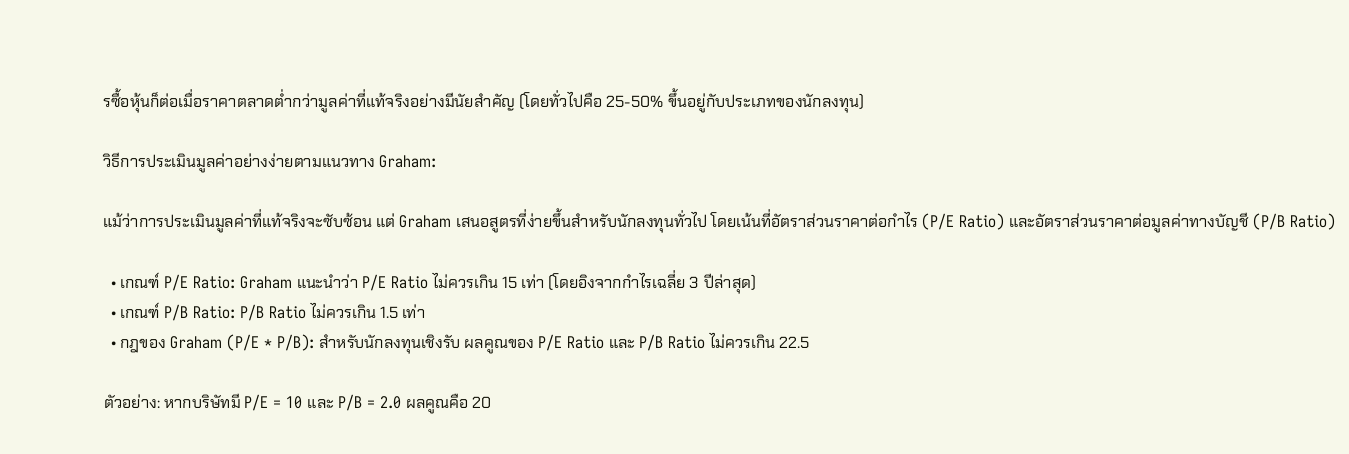รซื้อหุ้นก็ต่อเมื่อราคาตลาดต่ำกว่ามูลค่าที่แท้จริงอย่างมีนัยสำคัญ (โดยทั่วไปคือ 25-50% ขึ้นอยู่กับประเภทของนักลงทุน)

วิธีการประเมินมูลค่าอย่างง่ายตามแนวทาง Graham:

แม้ว่าการประเมินมูลค่าที่แท้จริงจะซับซ้อน แต่ Graham เสนอสูตรที่ง่ายขึ้นสำหรับนักลงทุนทั่วไป โดยเน้นที่อัตราส่วนราคาต่อกำไร (P/E Ratio) และอัตราส่วนราคาต่อมูลค่าทางบัญชี (P/B Ratio)

  • เกณฑ์ P/E Ratio: Graham แนะนำว่า P/E Ratio ไม่ควรเกิน 15 เท่า (โดยอิงจากกำไรเฉลี่ย 3 ปีล่าสุด)
  • เกณฑ์ P/B Ratio: P/B Ratio ไม่ควรเกิน 1.5 เท่า
  • กฎของ Graham (P/E * P/B): สำหรับนักลงทุนเชิงรับ ผลคูณของ P/E Ratio และ P/B Ratio ไม่ควรเกิน 22.5

ตัวอย่าง: หากบริษัทมี P/E = 10 และ P/B = 2.0 ผลคูณคือ 20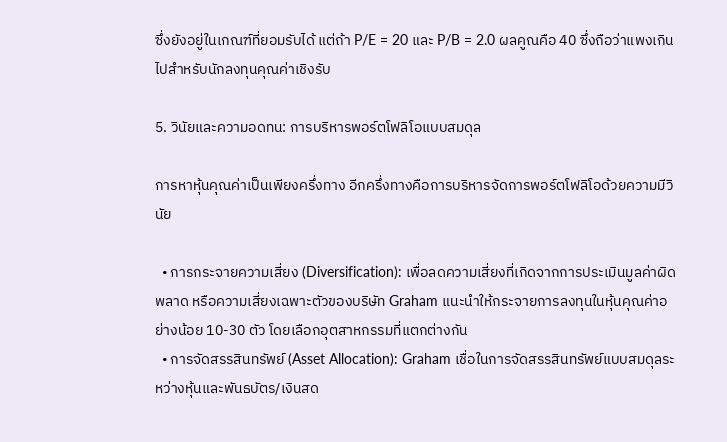ซึ่งยังอยู่ในเกณฑ์ที่ยอมรับได้ แต่ถ้า P/E = 20 และ P/B = 2.0 ผลคูณคือ 40 ซึ่งถือว่าแพงเกินไปสำหรับนักลงทุนคุณค่าเชิงรับ

5. วินัยและความอดทน: การบริหารพอร์ตโฟลิโอแบบสมดุล

การหาหุ้นคุณค่าเป็นเพียงครึ่งทาง อีกครึ่งทางคือการบริหารจัดการพอร์ตโฟลิโอด้วยความมีวินัย

  • การกระจายความเสี่ยง (Diversification): เพื่อลดความเสี่ยงที่เกิดจากการประเมินมูลค่าผิดพลาด หรือความเสี่ยงเฉพาะตัวของบริษัท Graham แนะนำให้กระจายการลงทุนในหุ้นคุณค่าอย่างน้อย 10-30 ตัว โดยเลือกอุตสาหกรรมที่แตกต่างกัน
  • การจัดสรรสินทรัพย์ (Asset Allocation): Graham เชื่อในการจัดสรรสินทรัพย์แบบสมดุลระหว่างหุ้นและพันธบัตร/เงินสด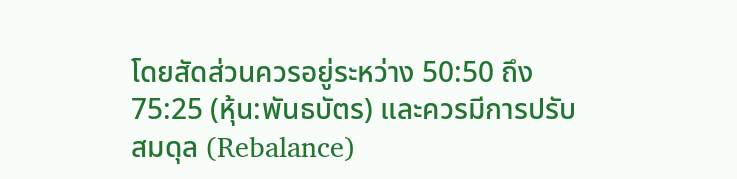โดยสัดส่วนควรอยู่ระหว่าง 50:50 ถึง 75:25 (หุ้น:พันธบัตร) และควรมีการปรับสมดุล (Rebalance)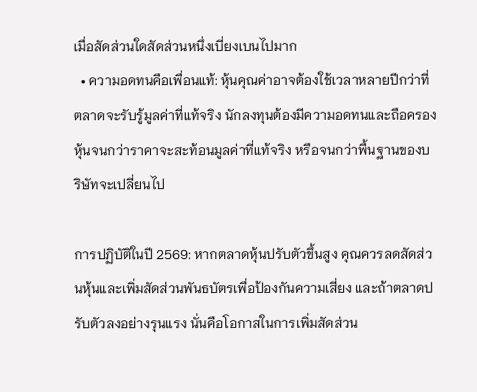เมื่อสัดส่วนใดสัดส่วนหนึ่งเบี่ยงเบนไปมาก
  • ความอดทนคือเพื่อนแท้: หุ้นคุณค่าอาจต้องใช้เวลาหลายปีกว่าที่ตลาดจะรับรู้มูลค่าที่แท้จริง นักลงทุนต้องมีความอดทนและถือครองหุ้นจนกว่าราคาจะสะท้อนมูลค่าที่แท้จริง หรือจนกว่าพื้นฐานของบริษัทจะเปลี่ยนไป

การปฏิบัติในปี 2569: หากตลาดหุ้นปรับตัวขึ้นสูง คุณควรลดสัดส่วนหุ้นและเพิ่มสัดส่วนพันธบัตรเพื่อป้องกันความเสี่ยง และถ้าตลาดปรับตัวลงอย่างรุนแรง นั่นคือโอกาสในการเพิ่มสัดส่วน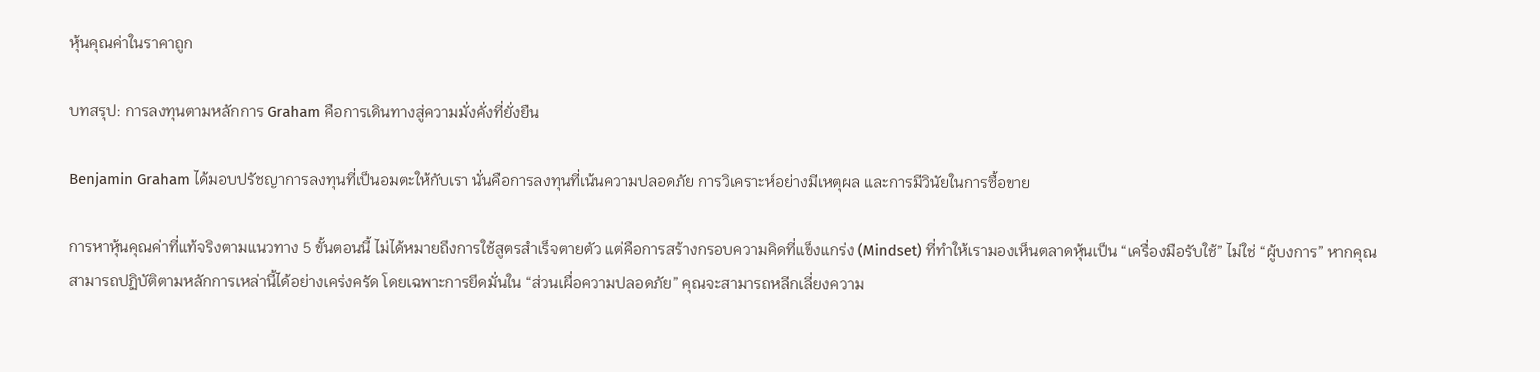หุ้นคุณค่าในราคาถูก

บทสรุป: การลงทุนตามหลักการ Graham คือการเดินทางสู่ความมั่งคั่งที่ยั่งยืน

Benjamin Graham ได้มอบปรัชญาการลงทุนที่เป็นอมตะให้กับเรา นั่นคือการลงทุนที่เน้นความปลอดภัย การวิเคราะห์อย่างมีเหตุผล และการมีวินัยในการซื้อขาย

การหาหุ้นคุณค่าที่แท้จริงตามแนวทาง 5 ขั้นตอนนี้ ไม่ได้หมายถึงการใช้สูตรสำเร็จตายตัว แต่คือการสร้างกรอบความคิดที่แข็งแกร่ง (Mindset) ที่ทำให้เรามองเห็นตลาดหุ้นเป็น “เครื่องมือรับใช้” ไม่ใช่ “ผู้บงการ” หากคุณสามารถปฏิบัติตามหลักการเหล่านี้ได้อย่างเคร่งครัด โดยเฉพาะการยึดมั่นใน “ส่วนเผื่อความปลอดภัย” คุณจะสามารถหลีกเลี่ยงความ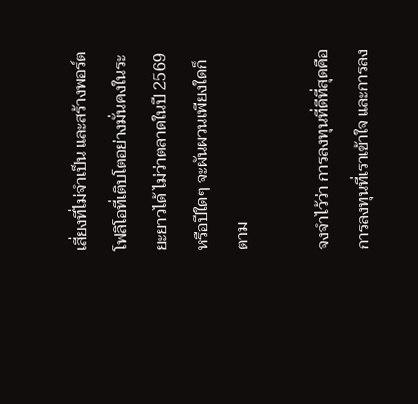เสี่ยงที่ไม่จำเป็น และสร้างพอร์ตโฟลิโอที่เติบโตอย่างมั่นคงในระยะยาวได้ ไม่ว่าตลาดในปี 2569 หรือปีใดๆ จะผันผวนเพียงใดก็ตาม

จงจำไว้ว่า การลงทุนที่ดีที่สุดคือการลงทุนที่เราเข้าใจ และการลง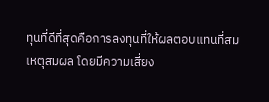ทุนที่ดีที่สุดคือการลงทุนที่ให้ผลตอบแทนที่สมเหตุสมผล โดยมีความเสี่ยง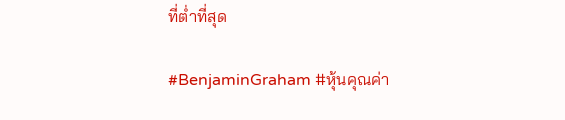ที่ต่ำที่สุด

#BenjaminGraham #หุ้นคุณค่า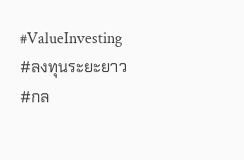#ValueInvesting #ลงทุนระยะยาว #กล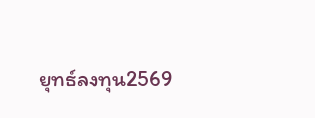ยุทธ์ลงทุน2569